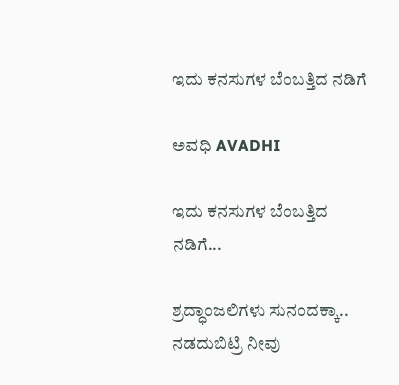ಇದು ಕನಸುಗಳ ಬೆಂಬತ್ತಿದ ನಡಿಗೆ‍

ಅವಧಿ AVADHI

ಇದು ಕನಸುಗಳ ಬೆಂಬತ್ತಿದ ನಡಿಗೆ...

ಶ್ರದ್ಧಾಂಜಲಿಗಳು ಸುನಂದಕ್ಕಾ.. ನಡದುಬಿಟ್ರಿ ನೀವು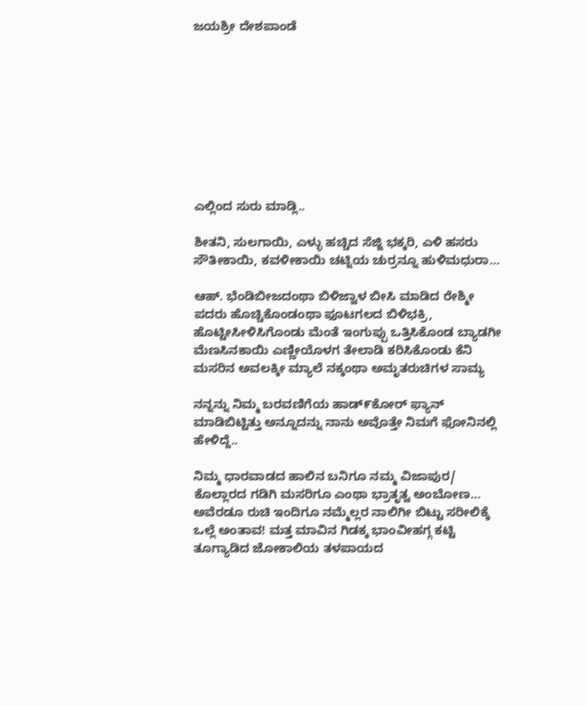ಜಯಶ್ರೀ ದೇಶಪಾಂಡೆ









ಎಲ್ಲಿಂದ ಸುರು ಮಾಡ್ಲಿ..

ಶೀತನಿ, ಸುಲಗಾಯಿ, ಎಳ್ಳು ಹಚ್ಚಿದ ಸೆಜ್ಜಿ ಭಕ್ಕರಿ, ಎಳಿ ಹಸರು ಸೌತೀಕಾಯಿ, ಕವಳೀಕಾಯಿ ಚಟ್ನಿಯ ಚುರ್ರನ್ನೂ ಹುಳಿಮಧುರಾ…

ಆಹ್. ಭೆಂಡಿಬೀಜದಂಥಾ ಬಿಳಿಜ್ವಾಳ ಬೀಸಿ ಮಾಡಿದ ರೇಶ್ಮೀ ಪದರು ಹೊಚ್ಚಿಕೊಂಡಂಥಾ ಫೂಟಗಲದ ಬಿಳಿಭಕ್ರಿ, ಹೊಟ್ಟೀಸೀಳಿಸಿಗೊಂಡು ಮೆಂತೆ ಇಂಗುಪ್ಪು ಒತ್ತಿಸಿಕೊಂಡ ಬ್ಯಾಡಗೀ ಮೆಣಸಿನಕಾಯಿ ಎಣ್ಣೀಯೊಳಗ ತೇಲಾಡಿ ಕರಿಸಿಕೊಂಡು ಕೆನಿ ಮಸರಿನ ಅವಲಕ್ಕೀ ಮ್ಯಾಲೆ ನಕ್ಕಂಥಾ ಅಮೃತರುಚಿಗಳ ಸಾಮ್ಯ

ನನ್ನನ್ನು ನಿಮ್ಮ ಬರವಣಿಗೆಯ ಹಾಡ್೯ಕೋರ್ ಫ್ಯಾನ್ ಮಾಡಿಬಿಟ್ಟಿತ್ತು ಅನ್ನೂದನ್ನು ನಾನು ಅವೊತ್ತೇ ನಿಮಗೆ ಫೋನಿನಲ್ಲಿ ಹೇಳಿದ್ದೆ..

ನಿಮ್ಮ ಧಾರವಾಡದ ಹಾಲಿನ ಬನಿಗೂ ನಮ್ಮ ವಿಜಾಪುರ/ ಕೊಲ್ಲಾರದ ಗಡಿಗಿ ಮಸರಿಗೂ ಎಂಥಾ ಭ್ರಾತೃತ್ವ ಅಂಬೋಣ… ಅವೆರಡೂ ರುಚಿ ಇಂದಿಗೂ ನಮ್ಮೆಲ್ಲರ ನಾಲಿಗೀ ಬಿಟ್ಟು ಸರೀಲಿಕ್ಕೆ ಒಲ್ಲೆ ಅಂತಾವ! ಮತ್ತ ಮಾವಿನ ಗಿಡಕ್ಕ ಭಾಂವೀಹಗ್ಗ ಕಟ್ಟಿ ತೂಗ್ಯಾಡಿದ ಜೋಕಾಲಿಯ ತಳಪಾಯದ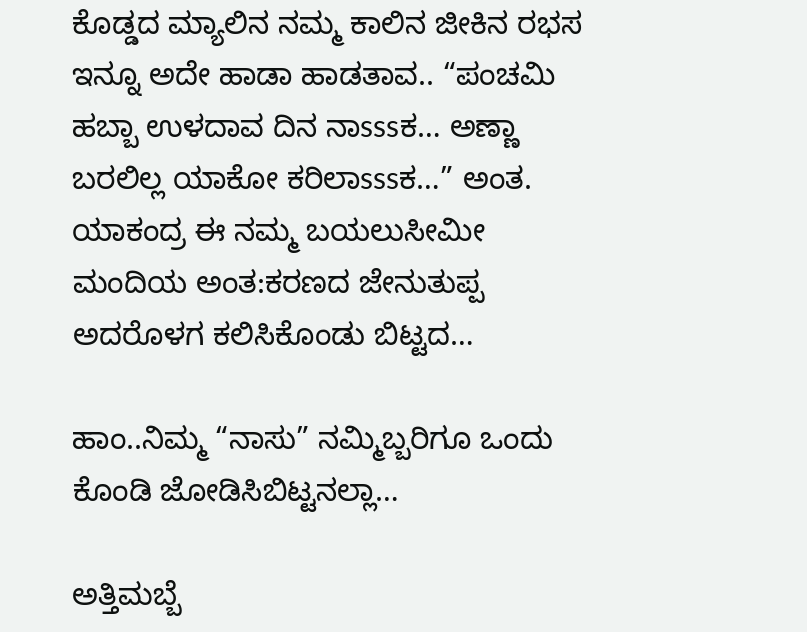ಕೊಡ್ಡದ ಮ್ಯಾಲಿನ ನಮ್ಮ ಕಾಲಿನ ಜೀಕಿನ ರಭಸ ಇನ್ನೂ ಅದೇ ಹಾಡಾ ಹಾಡತಾವ.. “ಪಂಚಮಿ ಹಬ್ಬಾ ಉಳದಾವ ದಿನ ನಾsssಕ… ಅಣ್ಣಾ ಬರಲಿಲ್ಲ ಯಾಕೋ ಕರಿಲಾsssಕ…” ಅಂತ. ಯಾಕಂದ್ರ ಈ ನಮ್ಮ ಬಯಲುಸೀಮೀ ಮಂದಿಯ ಅಂತ:ಕರಣದ ಜೇನುತುಪ್ಪ ಅದರೊಳಗ ಕಲಿಸಿಕೊಂಡು ಬಿಟ್ಟದ…

ಹಾಂ..ನಿಮ್ಮ “ನಾಸು” ನಮ್ಮಿಬ್ಬರಿಗೂ ಒಂದು ಕೊಂಡಿ ಜೋಡಿಸಿಬಿಟ್ಟನಲ್ಲಾ…

ಅತ್ತಿಮಬ್ಬೆ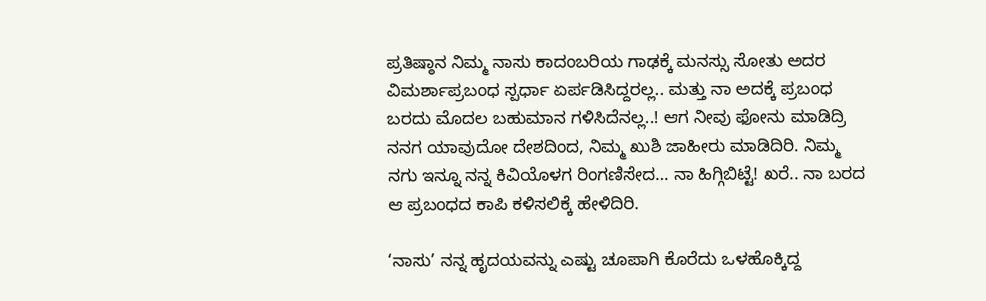ಪ್ರತಿಷ್ಠಾನ ನಿಮ್ಮ ನಾಸು ಕಾದಂಬರಿಯ ಗಾಢಕ್ಕೆ ಮನಸ್ಸು ಸೋತು ಅದರ ವಿಮರ್ಶಾಪ್ರಬಂಧ ಸ್ಪರ್ಧಾ ಏರ್ಪಡಿಸಿದ್ದರಲ್ಲ.. ಮತ್ತು ನಾ ಅದಕ್ಕೆ ಪ್ರಬಂಧ ಬರದು ಮೊದಲ ಬಹುಮಾನ ಗಳಿಸಿದೆನಲ್ಲ..! ಆಗ ನೀವು ಫೋನು ಮಾಡಿದ್ರಿ ನನಗ ಯಾವುದೋ ದೇಶದಿಂದ, ನಿಮ್ಮ ಖುಶಿ ಜಾಹೀರು ಮಾಡಿದಿರಿ. ನಿಮ್ಮ ನಗು ಇನ್ನೂ ನನ್ನ ಕಿವಿಯೊಳಗ ರಿಂಗಣಿಸೇದ… ನಾ ಹಿಗ್ಗಿಬಿಟ್ಟೆ! ಖರೆ.. ನಾ ಬರದ ಆ ಪ್ರಬಂಧದ ಕಾಪಿ ಕಳಿಸಲಿಕ್ಕೆ ಹೇಳಿದಿರಿ.

‘ನಾಸು’ ನನ್ನ ಹೃದಯವನ್ನು ಎಷ್ಟು ಚೂಪಾಗಿ ಕೊರೆದು ಒಳಹೊಕ್ಕಿದ್ದ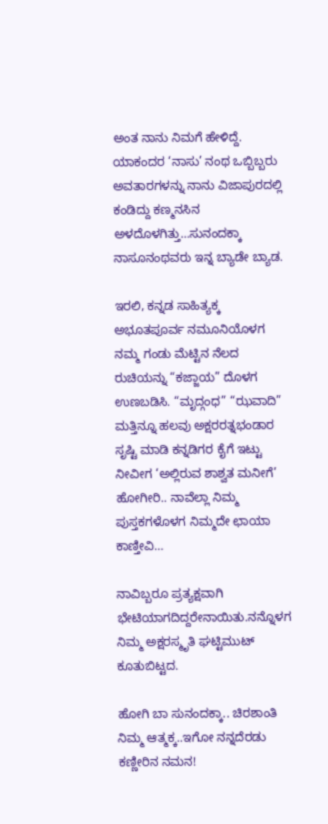ಅಂತ ನಾನು ನಿಮಗೆ ಹೇಳಿದ್ದೆ. ಯಾಕಂದರ ‘ನಾಸು’ ನಂಥ ಒಬ್ಬಿಬ್ಬರು ಅವತಾರಗಳನ್ನು ನಾನು ವಿಜಾಪುರದಲ್ಲಿ ಕಂಡಿದ್ದು ಕಣ್ಮನಸಿನ ಅಳದೊಳಗಿತ್ತು…ಸುನಂದಕ್ಕಾ ನಾಸೂನಂಥವರು ಇನ್ನ ಬ್ಯಾಡೇ ಬ್ಯಾಡ.

ಇರಲಿ, ಕನ್ನಡ ಸಾಹಿತ್ಯಕ್ಕ ಅಭೂತಪೂರ್ವ ನಮೂನಿಯೊಳಗ ನಮ್ಮ ಗಂಡು ಮೆಟ್ಟಿನ ನೆಲದ ರುಚಿಯನ್ನು “ಕಜ್ಜಾಯ” ದೊಳಗ ಉಣಬಡಿಸಿ. “ಮೃದ್ಗಂಧ” “ಝವಾದಿ” ಮತ್ತಿನ್ನೂ ಹಲವು ಅಕ್ಷರರತ್ನಭಂಡಾರ ಸೃಷ್ಟಿ ಮಾಡಿ ಕನ್ನಡಿಗರ ಕೈಗೆ ಇಟ್ಟು ನೀವೀಗ ‘ಅಲ್ಲಿರುವ ಶಾಶ್ವತ ಮನೀಗೆ’ ಹೋಗೀರಿ.. ನಾವೆಲ್ಲಾ ನಿಮ್ಮ ಪುಸ್ತಕಗಳೊಳಗ ನಿಮ್ಮದೇ ಛಾಯಾ ಕಾಣ್ತೀವಿ…

ನಾವಿಬ್ಬರೂ ಪ್ರತ್ಯಕ್ಷವಾಗಿ ಭೇಟಿಯಾಗದಿದ್ದರೇನಾಯಿತು.ನನ್ನೊಳಗ ನಿಮ್ಮ ಅಕ್ಷರಸ್ಮೃತಿ ಘಟ್ಟಿಮುಟ್ ಕೂತುಬಿಟ್ಟದ.

ಹೋಗಿ ಬಾ ಸುನಂದಕ್ಕಾ.. ಚಿರಶಾಂತಿ ನಿಮ್ಮ ಆತ್ಮಕ್ಕ..ಇಗೋ ನನ್ನದೆರಡು ಕಣ್ಣೀರಿನ ನಮನ!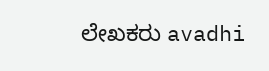ಲೇಖಕರು avadhi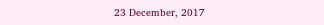23 December, 2017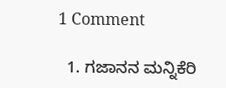1 Comment

  1. ಗಜಾನನ ಮನ್ನಿಕೆರಿ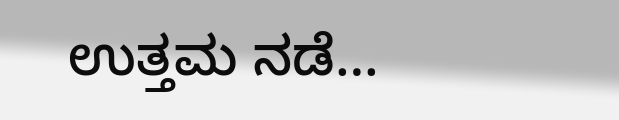ಉತ್ತಮ ನಡೆ…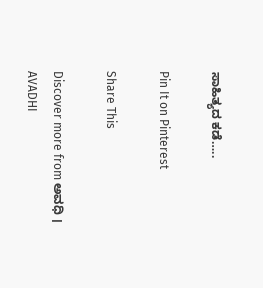ಸಾಹಿತ್ಯದ ಕಡೆ…..

Pin It on Pinterest

Share This

Discover more from ಅವಧಿ । AVADHI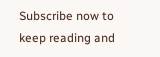Subscribe now to keep reading and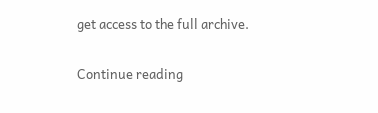get access to the full archive.

Continue reading